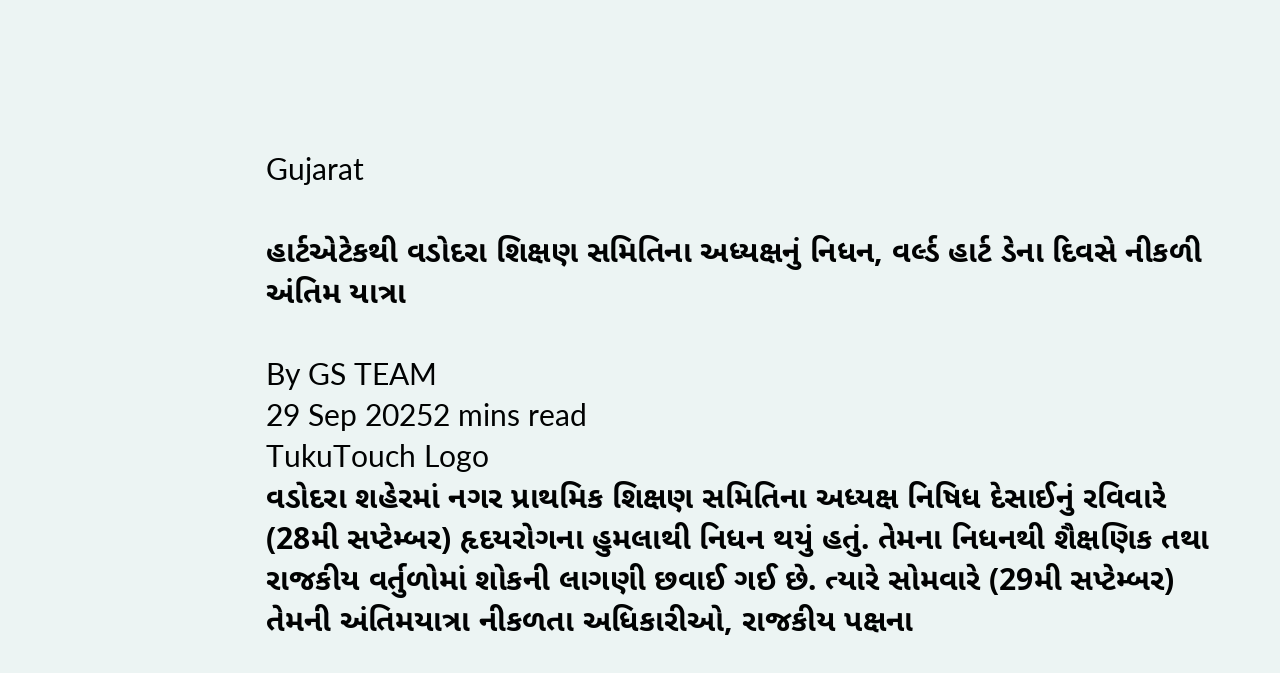Gujarat

હાર્ટએટેકથી વડોદરા શિક્ષણ સમિતિના અધ્યક્ષનું નિધન, વર્લ્ડ હાર્ટ ડેના દિવસે નીકળી અંતિમ યાત્રા

By GS TEAM
29 Sep 20252 mins read
TukuTouch Logo
વડોદરા શહેરમાં નગર પ્રાથમિક શિક્ષણ સમિતિના અધ્યક્ષ નિષિધ દેસાઈનું રવિવારે (28મી સપ્ટેમ્બર) હૃદયરોગના હુમલાથી નિધન થયું હતું. તેમના નિધનથી શૈક્ષણિક તથા રાજકીય વર્તુળોમાં શોકની લાગણી છવાઈ ગઈ છે. ત્યારે સોમવારે (29મી સપ્ટેમ્બર) તેમની અંતિમયાત્રા નીકળતા અધિકારીઓ, રાજકીય પક્ષના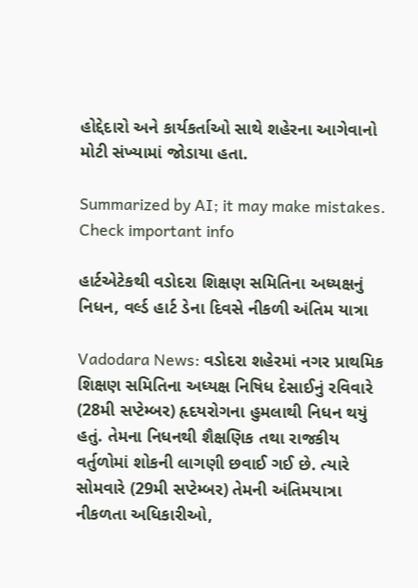હોદ્દેદારો અને કાર્યકર્તાઓ સાથે શહેરના આગેવાનો મોટી સંખ્યામાં જોડાયા હતા.

Summarized by AI; it may make mistakes. Check important info

હાર્ટએટેકથી વડોદરા શિક્ષણ સમિતિના અધ્યક્ષનું નિધન, વર્લ્ડ હાર્ટ ડેના દિવસે નીકળી અંતિમ યાત્રા

Vadodara News: વડોદરા શહેરમાં નગર પ્રાથમિક શિક્ષણ સમિતિના અધ્યક્ષ નિષિધ દેસાઈનું રવિવારે (28મી સપ્ટેમ્બર) હૃદયરોગના હુમલાથી નિધન થયું હતું. તેમના નિધનથી શૈક્ષણિક તથા રાજકીય વર્તુળોમાં શોકની લાગણી છવાઈ ગઈ છે. ત્યારે સોમવારે (29મી સપ્ટેમ્બર) તેમની અંતિમયાત્રા નીકળતા અધિકારીઓ,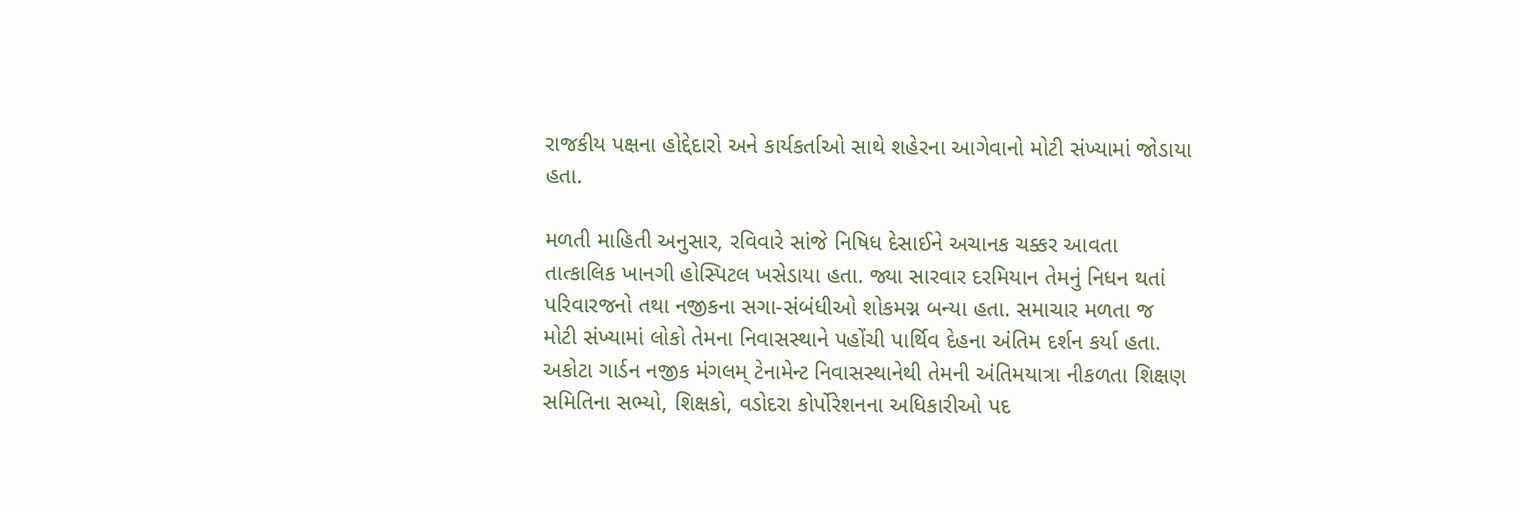રાજકીય પક્ષના હોદ્દેદારો અને કાર્યકર્તાઓ સાથે શહેરના આગેવાનો મોટી સંખ્યામાં જોડાયા હતા.

મળતી માહિતી અનુસાર, રવિવારે સાંજે નિષિધ દેસાઈને અચાનક ચક્કર આવતા તાત્કાલિક ખાનગી હોસ્પિટલ ખસેડાયા હતા. જ્યા સારવાર દરમિયાન તેમનું નિધન થતાં પરિવારજનો તથા નજીકના સગા-સંબંધીઓ શોકમગ્ન બન્યા હતા. સમાચાર મળતા જ મોટી સંખ્યામાં લોકો તેમના નિવાસસ્થાને પહોંચી પાર્થિવ દેહના અંતિમ દર્શન કર્યા હતા. અકોટા ગાર્ડન નજીક મંગલમ્ ટેનામેન્ટ નિવાસસ્થાનેથી તેમની અંતિમયાત્રા નીકળતા શિક્ષણ સમિતિના સભ્યો, શિક્ષકો, વડોદરા કોર્પોરેશનના અધિકારીઓ પદ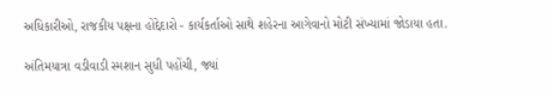અધિકારીઓ, રાજકીય પક્ષના હોદ્દેદારો - કાર્યકર્તાઓ સાથે શહેરના આગેવાનો મોટી સંખ્યામાં જોડાયા હતા.

અંતિમયાત્રા વડીવાડી સ્મશાન સુધી પહોંચી, જ્યાં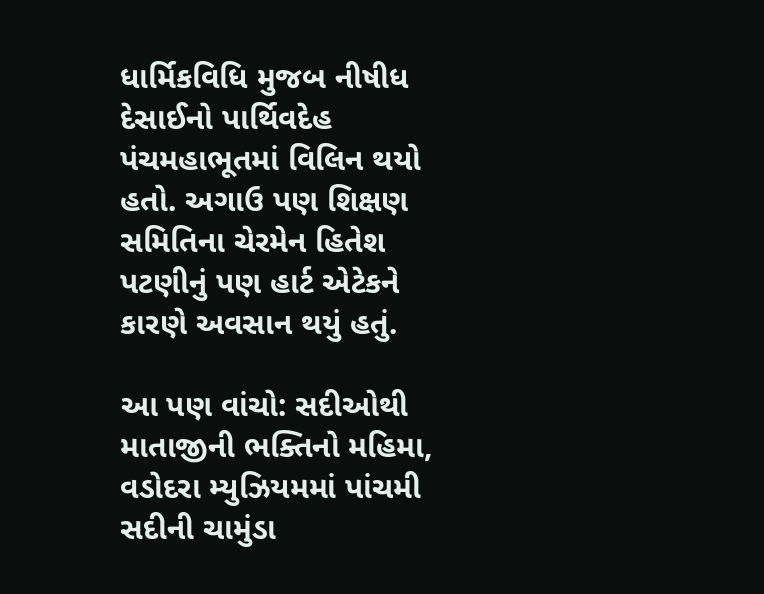ધાર્મિકવિધિ મુજબ નીષીધ દેસાઈનો પાર્થિવદેહ પંચમહાભૂતમાં વિલિન થયો હતો. અગાઉ પણ શિક્ષણ સમિતિના ચેરમેન હિતેશ પટણીનું પણ હાર્ટ એટેકને કારણે અવસાન થયું હતું.

આ પણ વાંચો: સદીઓથી માતાજીની ભક્તિનો મહિમા, વડોદરા મ્યુઝિયમમાં પાંચમી સદીની ચામુંડા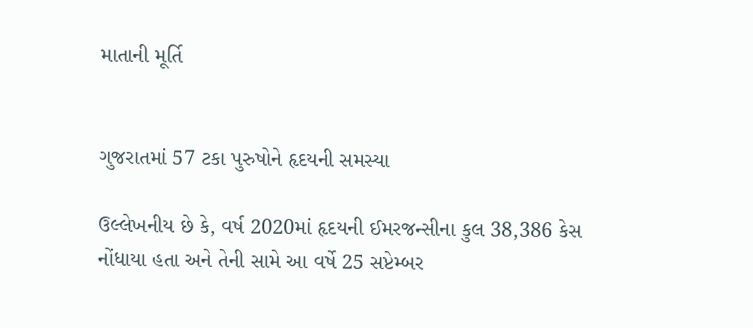માતાની મૂર્તિ


ગુજરાતમાં 57 ટકા પુરુષોને હૃદયની સમસ્યા

ઉલ્લેખનીય છે કે, વર્ષ 2020માં હૃદયની ઈમરજન્સીના કુલ 38,386 કેસ નોંધાયા હતા અને તેની સામે આ વર્ષે 25 સપ્ટેમ્બર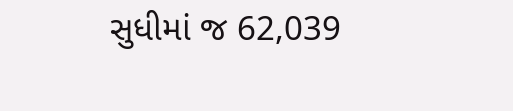સુધીમાં જ 62,039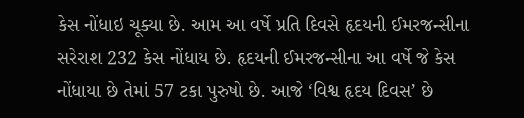કેસ નોંધાઇ ચૂક્યા છે. આમ આ વર્ષે પ્રતિ દિવસે હૃદયની ઈમરજન્સીના સરેરાશ 232 કેસ નોંધાય છે. હૃદયની ઈમરજન્સીના આ વર્ષે જે કેસ નોંધાયા છે તેમાં 57 ટકા પુરુષો છે. આજે ‘વિશ્વ હૃદય દિવસ’ છે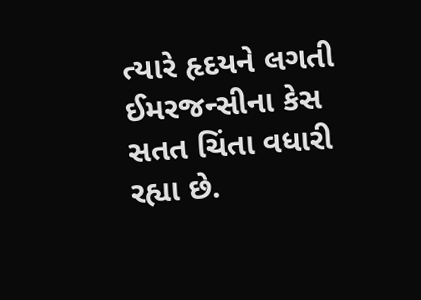ત્યારે હૃદયને લગતી ઈમરજન્સીના કેસ સતત ચિંતા વધારી રહ્યા છે.